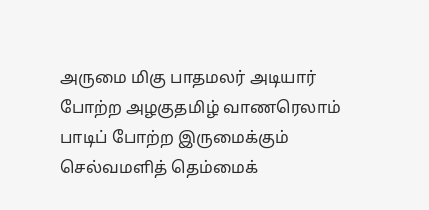அருமை மிகு பாதமலர் அடியார் போற்ற அழகுதமிழ் வாணரெலாம் பாடிப் போற்ற இருமைக்கும் செல்வமளித் தெம்மைக்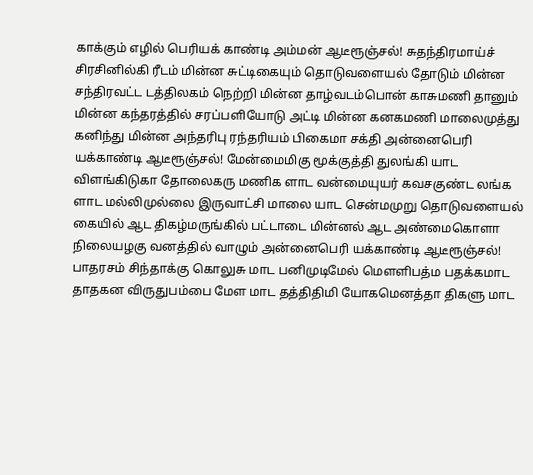காக்கும் எழில் பெரியக் காண்டி அம்மன் ஆடீரூஞ்சல்! சுதந்திரமாய்ச் சிரசினில்கி ரீடம் மின்ன சுட்டிகையும் தொடுவளையல் தோடும் மின்ன சந்திரவட்ட டத்திலகம் நெற்றி மின்ன தாழ்வடம்பொன் காசுமணி தானும் மின்ன கந்தரத்தில் சரப்பளியோடு அட்டி மின்ன கனகமணி மாலைமுத்து கனிந்து மின்ன அந்தரிபு ரந்தரியம் பிகைமா சக்தி அன்னைபெரி யக்காண்டி ஆடீரூஞ்சல்! மேன்மைமிகு மூக்குத்தி துலங்கி யாட விளங்கிடுகா தோலைகரு மணிக ளாட வன்மையுயர் கவசகுண்ட லங்க ளாட மல்லிமுல்லை இருவாட்சி மாலை யாட சென்மமுறு தொடுவளையல் கையில் ஆட திகழ்மருங்கில் பட்டாடை மின்னல் ஆட அண்மைகொளா நிலையழகு வனத்தில் வாழும் அன்னைபெரி யக்காண்டி ஆடீரூஞ்சல்! பாதரசம் சிந்தாக்கு கொலுசு மாட பனிமுடிமேல் மௌளிபத்ம பதக்கமாட தாதகன விருதுபம்பை மேள மாட தத்திதிமி யோகமெனத்தா திகளு மாட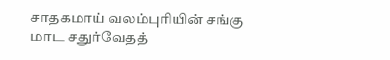சாதகமாய் வலம்புரியின் சங்கு மாட சதுர்வேதத்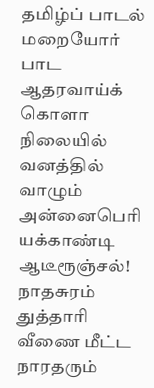தமிழ்ப் பாடல் மறையோர் பாட ஆதரவாய்க் கொளா நிலையில் வனத்தில் வாழும் அன்னைபெரி யக்காண்டி ஆடீரூஞ்சல்! நாதசுரம் துத்தாரி வீணை மீட்ட நாரதரும்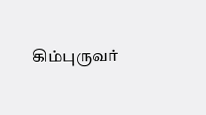கிம்புருவர்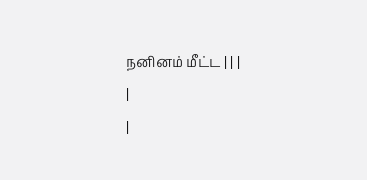நனினம் மீட்ட | | |
|
|